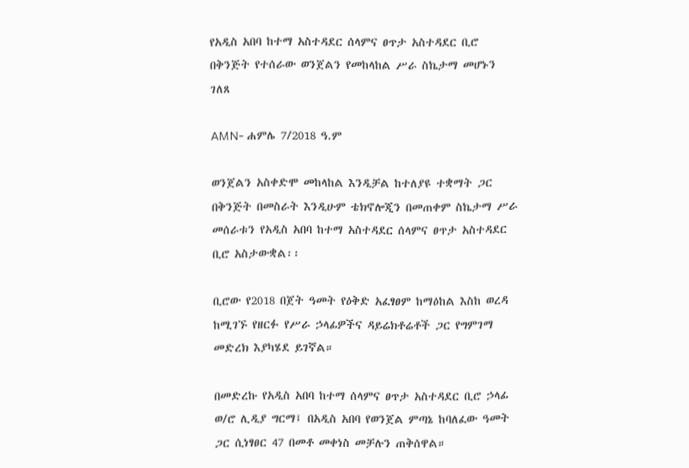የአዲስ አበባ ከተማ አስተዳደር ሰላምና ፀጥታ አስተዳደር ቢሮ በቅንጅት የተሰራው ወንጀልን የመከላከል ሥራ ስኬታማ መሆኑን ገለጸ

AMN- ሐምሌ 7/2018 ዓ.ም

ወንጀልን አስቀድሞ መከላከል እንዲቻል ከተለያዩ ተቋማት ጋር በቅንጅት በመስራት እንዲሁም ቴክኖሎጂን በመጠቀም ስኬታማ ሥራ መሰራቱን የአዲስ አበባ ከተማ አስተዳደር ሰላምና ፀጥታ አስተዳደር ቢሮ አስታውቋል፡፡

ቢሮው የ2018 በጀት ዓመት የዕቅድ አፈፃፀም ከማዕከል እስከ ወረዳ ከሚገኙ የዘርፉ የሥራ ኃላፊዎችና ዳይሬክቶሬቶች ጋር የግምገማ መድረክ እያካሄደ ይገኛል።

በመድረኩ የአዲስ አበባ ከተማ ሰላምና ፀጥታ አስተዳደር ቢሮ ኃላፊ ወ/ሮ ሊዲያ ግርማ፤ በአዲስ አበባ የወንጀል ምጣኔ ከባለፈው ዓመት ጋር ሲነፃፀር 47 በመቶ መቀነስ መቻሉን ጠቅሰዋል።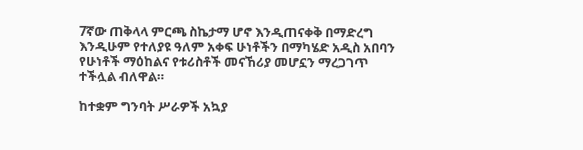7ኛው ጠቅላላ ምርጫ ስኬታማ ሆኖ እንዲጠናቀቅ በማድረግ እንዲሁም የተለያዩ ዓለም አቀፍ ሁነቶችን በማካሄድ አዲስ አበባን የሁነቶች ማዕከልና የቱሪስቶች መናኸሪያ መሆኗን ማረጋገጥ ተችሏል ብለዋል።

ከተቋም ግንባት ሥራዎች አኳያ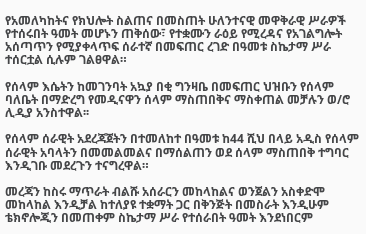የአመለካከትና የክህሎት ስልጠና በመስጠት ሁለንተናዊ መዋቅራዊ ሥራዎች የተሰሩበት ዓመት መሆኑን ጠቅሰው፣ የተቋሙን ራዕይ የሚረዳና የአገልግሎት አሰጣጥን የሚያቀላጥፍ ሰራተኛ በመፍጠር ረገድ በዓመቱ ስኬታማ ሥራ ተሰርቷል ሲሉም ገልፀዋል።

የሰላም እሴትን ከመገንባት አኳያ በቂ ግንዛቤ በመፍጠር ህዝቡን የሰላም ባለቤት በማድረግ የመዲናዋን ሰላም ማስጠበቅና ማስቀጠል መቻሉን ወ/ሮ ሊዲያ አንስተዋል፡፡

የሰላም ሰራዊት አደረጃጀትን በተመለከተ በዓመቱ ከ44 ሺህ በላይ አዲስ የሰላም ሰራዊት አባላትን በመመልመልና በማሰልጠን ወደ ሰላም ማስጠበቅ ተግባር እንዲገቡ መደረጉን ተናግረዋል።

መረጃን ከስሩ ማጥራት ብልሹ አሰራርን መከላከልና ወንጀልን አስቀድሞ መከላከል እንዲቻል ከተለያዩ ተቋማት ጋር በቅንጅት በመስራት እንዲሁም ቴክኖሎጂን በመጠቀም ስኬታማ ሥራ የተሰራበት ዓመት እንደነበርም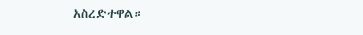አስረድተዋል።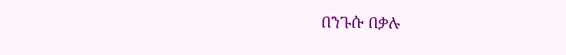በንጉሱ በቃሉ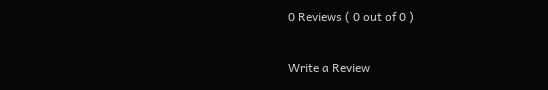0 Reviews ( 0 out of 0 )

Write a Review